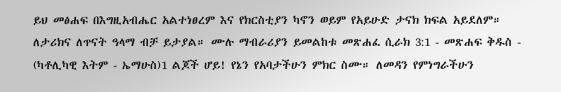ይህ መፅሐፍ በእግዚአብሔር አልተነፀረም እና የክርስቲያን ካኖን ወይም የአይሁድ ታናክ ክፍል አይደለም። ለታሪክና ለጥናት ዓላማ ብቻ ይታያል። ሙሉ ማብራሪያን ይመልከቱ መጽሐፈ ሲራክ 3:1 - መጽሐፍ ቅዱስ - (ካቶሊካዊ እትም - ኤማሁስ)1 ልጆች ሆይ! የኔን የአባታችሁን ምክር ስሙ። ለመዳን የምነግራችሁን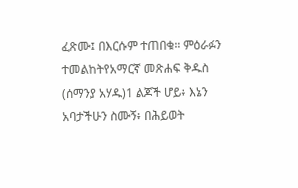ፈጽሙ፤ በእርሱም ተጠበቁ። ምዕራፉን ተመልከትየአማርኛ መጽሐፍ ቅዱስ (ሰማንያ አሃዱ)1 ልጆች ሆይ፥ እኔን አባታችሁን ስሙኝ፥ በሕይወት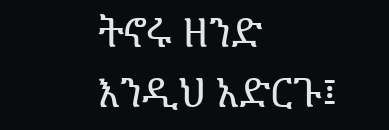ትኖሩ ዘንድ እንዲህ አድርጉ፤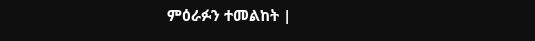ምዕራፉን ተመልከት |